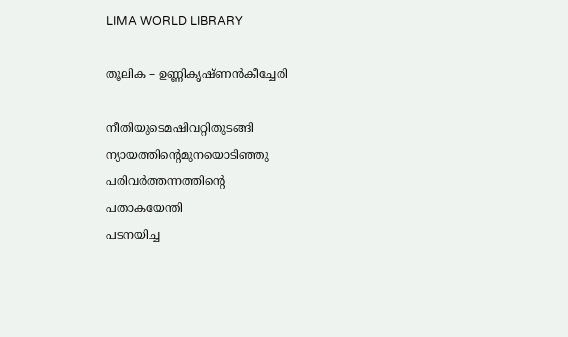LIMA WORLD LIBRARY

തൂലിക – ഉണ്ണികൃഷ്ണൻകീച്ചേരി

നീതിയുടെമഷിവറ്റിതുടങ്ങി
ന്യായത്തിൻ്റെമുനയൊടിഞ്ഞു
പരിവർത്തന്നത്തിൻ്റെ
പതാകയേന്തി
പടനയിച്ച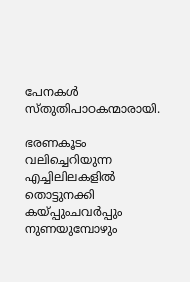പേനകൾ
സ്തുതിപാഠകന്മാരായി.

ഭരണകൂടം
വലിച്ചെറിയുന്ന
എച്ചിലിലകളിൽ
തൊട്ടുനക്കി
കയ്പ്പുംചവർപ്പും
നുണയുമ്പോഴും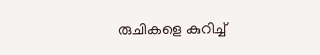രുചികളെ കുറിച്ച്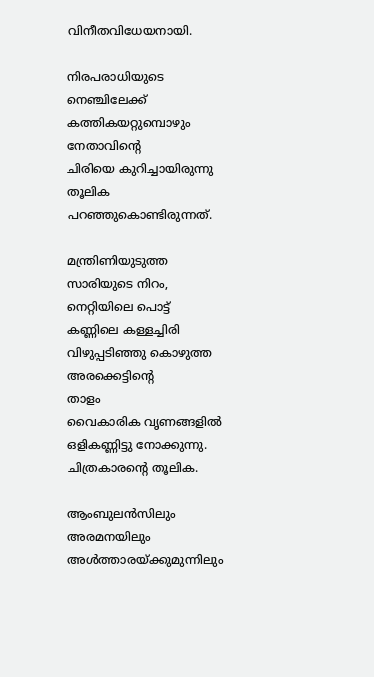വിനീതവിധേയനായി.

നിരപരാധിയുടെ
നെഞ്ചിലേക്ക്
കത്തികയറ്റുമ്പൊഴും
നേതാവിൻ്റെ
ചിരിയെ കുറിച്ചായിരുന്നു
തൂലിക
പറഞ്ഞുകൊണ്ടിരുന്നത്.

മന്ത്രിണിയുടുത്ത
സാരിയുടെ നിറം,
നെറ്റിയിലെ പൊട്ട്
കണ്ണിലെ കള്ളച്ചിരി
വിഴുപ്പടിഞ്ഞു കൊഴുത്ത
അരക്കെട്ടിൻ്റെ
താളം
വൈകാരിക വൃണങ്ങളിൽ
ഒളികണ്ണിട്ടു നോക്കുന്നു.
ചിത്രകാരൻ്റെ തൂലിക.

ആംബുലൻസിലും
അരമനയിലും
അൾത്താരയ്ക്കുമുന്നിലും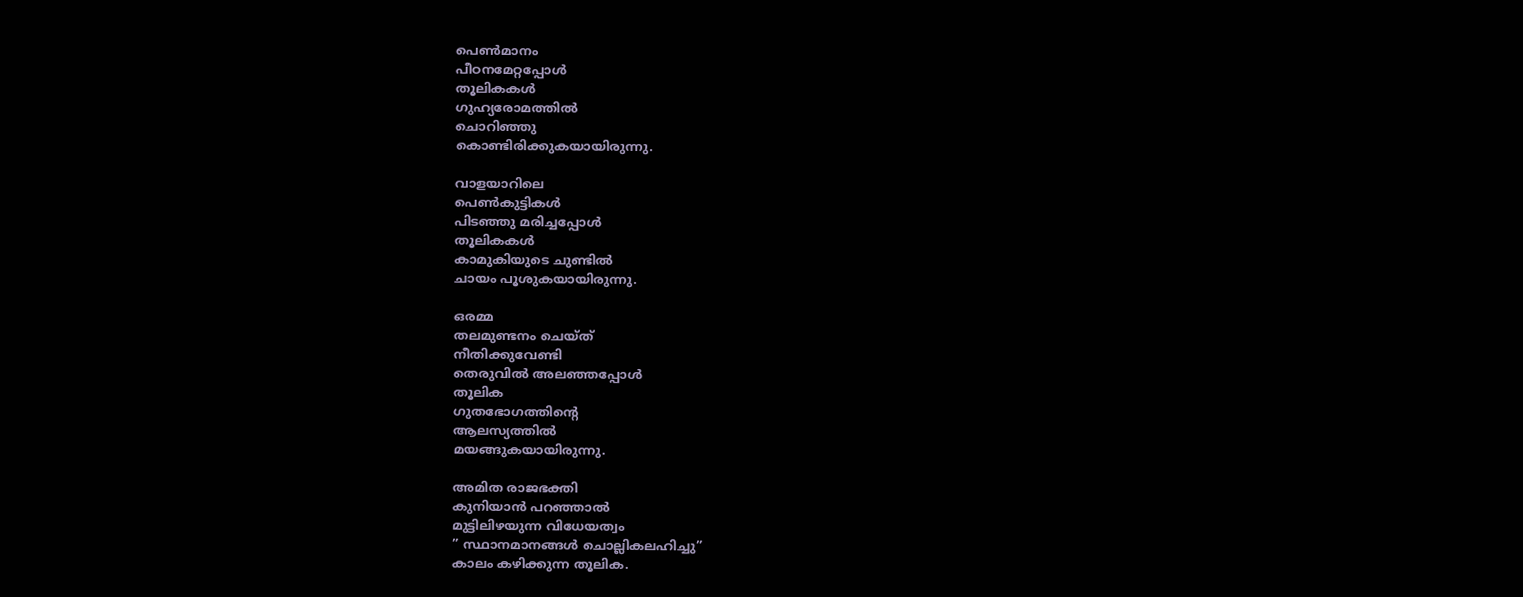പെൺമാനം
പീഠനമേറ്റപ്പോൾ
തൂലികകൾ
ഗുഹ്യരോമത്തിൽ
ചൊറിഞ്ഞു
കൊണ്ടിരിക്കുകയായിരുന്നു.

വാളയാറിലെ
പെൺകുട്ടികൾ
പിടഞ്ഞു മരിച്ചപ്പോൾ
തൂലികകൾ
കാമുകിയുടെ ചുണ്ടിൽ
ചായം പൂശുകയായിരുന്നു.

ഒരമ്മ
തലമുണ്ടനം ചെയ്ത്
നീതിക്കുവേണ്ടി
തെരുവിൽ അലഞ്ഞപ്പോൾ
തൂലിക
ഗുതഭോഗത്തിൻ്റെ
ആലസ്യത്തിൽ
മയങ്ങുകയായിരുന്നു.

അമിത രാജഭക്തി
കുനിയാൻ പറഞ്ഞാൽ
മുട്ടിലിഴയുന്ന വിധേയത്വം
” സ്ഥാനമാനങ്ങൾ ചൊല്ലികലഹിച്ചു”
കാലം കഴിക്കുന്ന തൂലിക.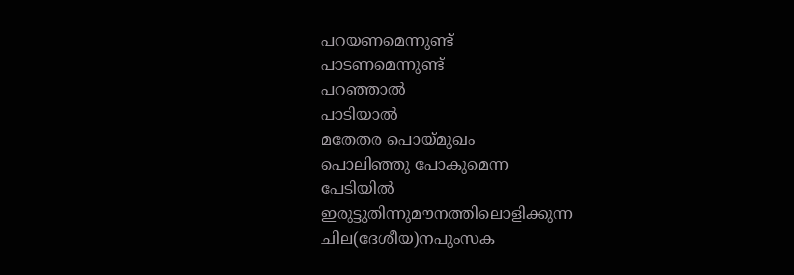പറയണമെന്നുണ്ട്
പാടണമെന്നുണ്ട്
പറഞ്ഞാൽ
പാടിയാൽ
മതേതര പൊയ്മുഖം
പൊലിഞ്ഞു പോകുമെന്ന
പേടിയിൽ
ഇരുട്ടുതിന്നുമൗനത്തിലൊളിക്കുന്ന
ചില(ദേശീയ)നപുംസക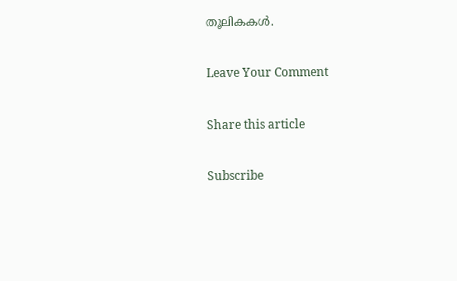തൂലികകൾ.

Leave Your Comment

Share this article

Subscribe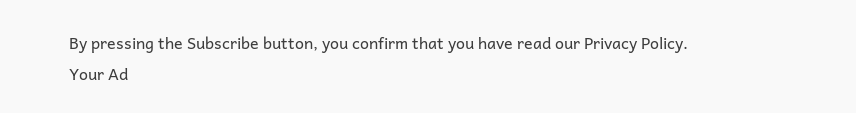By pressing the Subscribe button, you confirm that you have read our Privacy Policy.
Your Ad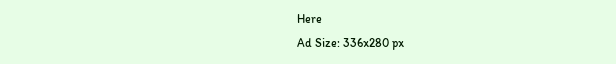Here
Ad Size: 336x280 px